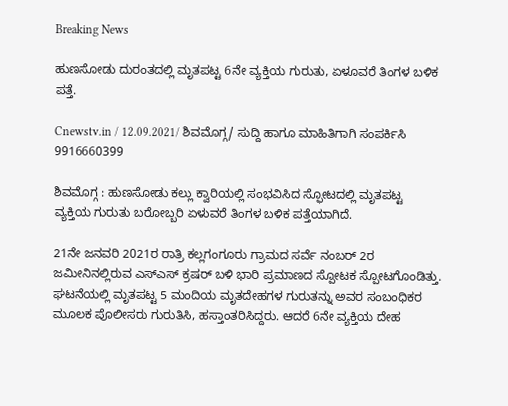Breaking News

ಹುಣಸೋಡು ದುರಂತದಲ್ಲಿ ಮೃತಪಟ್ಟ 6ನೇ ವ್ಯಕ್ತಿಯ ಗುರುತು, ಏಳೂವರೆ ತಿಂಗಳ ಬಳಿಕ ಪತ್ತೆ.

Cnewstv.in / 12.09.2021/ ಶಿವಮೊಗ್ಗ/ ಸುದ್ದಿ ಹಾಗೂ ಮಾಹಿತಿಗಾಗಿ ಸಂಪರ್ಕಿಸಿ 9916660399

ಶಿವಮೊಗ್ಗ : ಹುಣಸೋಡು ಕಲ್ಲು ಕ್ವಾರಿಯಲ್ಲಿ ಸಂಭವಿಸಿದ ಸ್ಫೋಟದಲ್ಲಿ ಮೃತಪಟ್ಟ ವ್ಯಕ್ತಿಯ ಗುರುತು ಬರೋಬ್ಬರಿ ಏಳುವರೆ ತಿಂಗಳ ಬಳಿಕ ಪತ್ತೆಯಾಗಿದೆ.

21ನೇ ಜನವರಿ 2021ರ ರಾತ್ರಿ ಕಲ್ಲಗಂಗೂರು ಗ್ರಾಮದ ಸರ್ವೆ ನಂಬರ್‌ 2ರ ಜಮೀನಿನಲ್ಲಿರುವ ಎಸ್ಎಸ್ ಕ್ರಷರ್ ಬಳಿ ಭಾರಿ ಪ್ರಮಾಣದ ಸ್ಪೋಟಕ ಸ್ಪೋಟಗೊಂಡಿತ್ತು. ಘಟನೆಯಲ್ಲಿ ಮೃತಪಟ್ಟ 5 ಮಂದಿಯ ಮೃತದೇಹಗಳ ಗುರುತನ್ನು ಅವರ ಸಂಬಂಧಿಕರ ಮೂಲಕ ಪೊಲೀಸರು ಗುರುತಿಸಿ, ಹಸ್ತಾಂತರಿಸಿದ್ದರು. ಆದರೆ 6ನೇ ವ್ಯಕ್ತಿಯ ದೇಹ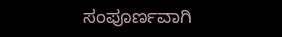ಸಂಪೂರ್ಣವಾಗಿ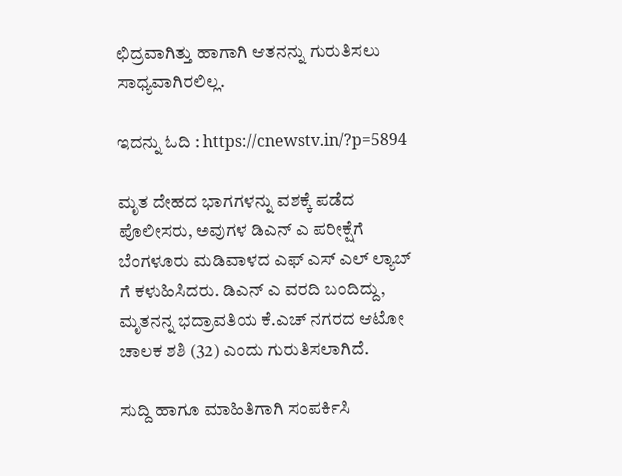ಛಿದ್ರವಾಗಿತ್ತು ಹಾಗಾಗಿ ಆತನನ್ನು ಗುರುತಿಸಲು ಸಾಧ್ಯವಾಗಿರಲಿಲ್ಲ.

ಇದನ್ನು ಓದಿ : https://cnewstv.in/?p=5894

ಮೃತ ದೇಹದ ಭಾಗಗಳನ್ನು ವಶಕ್ಕೆ ಪಡೆದ ಪೊಲೀಸರು, ಅವುಗಳ ಡಿಎನ್ ಎ ಪರೀಕ್ಷೆಗೆ ಬೆಂಗಳೂರು ಮಡಿವಾಳದ ಎಫ್ ಎಸ್ ಎಲ್ ಲ್ಯಾಬ್ ಗೆ ಕಳುಹಿಸಿದರು. ಡಿಎನ್ ಎ ವರದಿ ಬಂದಿದ್ದು, ಮೃತನನ್ನ ಭದ್ರಾವತಿಯ ಕೆ.ಎಚ್ ನಗರದ ಆಟೋ ಚಾಲಕ ಶಶಿ (32) ಎಂದು ಗುರುತಿಸಲಾಗಿದೆ.

ಸುದ್ದಿ ಹಾಗೂ ಮಾಹಿತಿಗಾಗಿ ಸಂಪರ್ಕಿಸಿ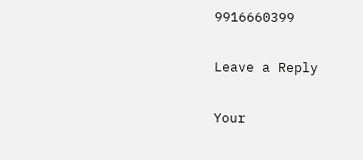9916660399

Leave a Reply

Your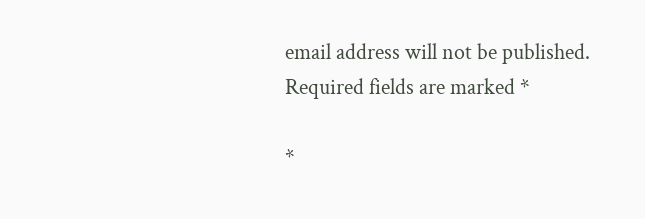email address will not be published. Required fields are marked *

*